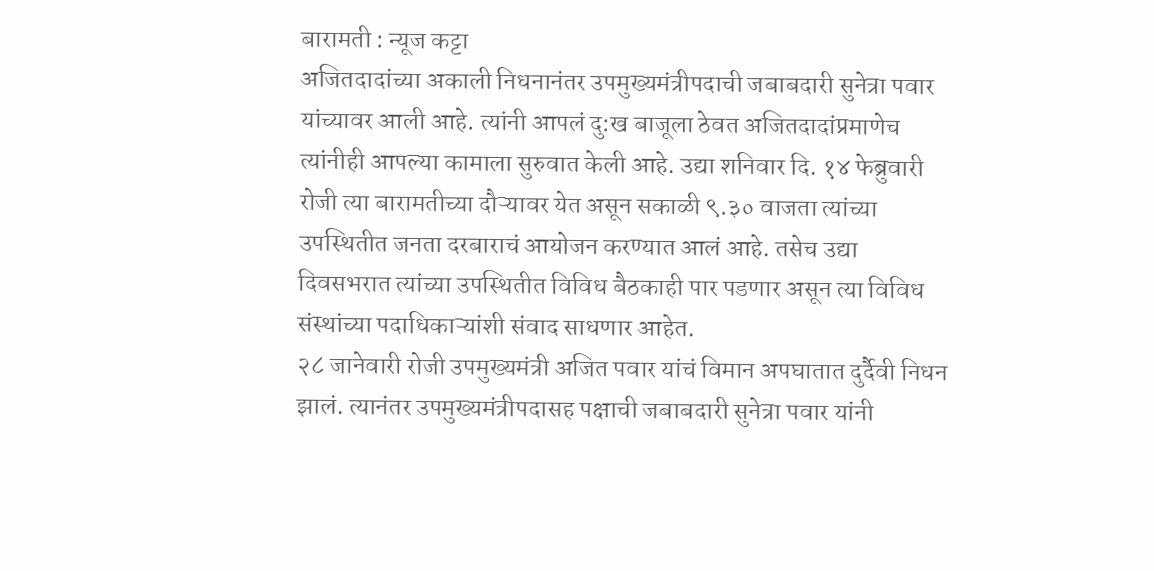बारामती : न्यूज कट्टा
अजितदादांच्या अकाली निधनानंतर उपमुख्यमंत्रीपदाची जबाबदारी सुनेत्रा पवार यांच्यावर आली आहे. त्यांनी आपलं दु:ख बाजूला ठेवत अजितदादांप्रमाणेच त्यांनीही आपल्या कामाला सुरुवात केली आहे. उद्या शनिवार दि. १४ फेब्रुवारी रोजी त्या बारामतीच्या दौऱ्यावर येत असून सकाळी ९.३० वाजता त्यांच्या उपस्थितीत जनता दरबाराचं आयोजन करण्यात आलं आहे. तसेच उद्या दिवसभरात त्यांच्या उपस्थितीत विविध बैठकाही पार पडणार असून त्या विविध संस्थांच्या पदाधिकाऱ्यांशी संवाद साधणार आहेत.
२८ जानेवारी रोजी उपमुख्यमंत्री अजित पवार यांचं विमान अपघातात दुर्दैवी निधन झालं. त्यानंतर उपमुख्यमंत्रीपदासह पक्षाची जबाबदारी सुनेत्रा पवार यांनी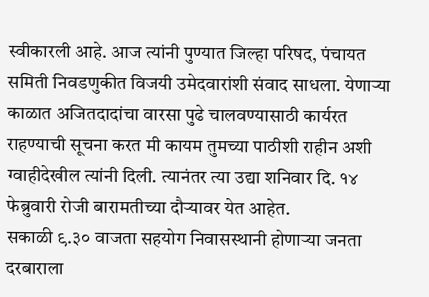स्वीकारली आहे. आज त्यांनी पुण्यात जिल्हा परिषद, पंचायत समिती निवडणुकीत विजयी उमेदवारांशी संवाद साधला. येणाऱ्या काळात अजितदादांचा वारसा पुढे चालवण्यासाठी कार्यरत राहण्याची सूचना करत मी कायम तुमच्या पाठीशी राहीन अशी ग्वाहीदेखील त्यांनी दिली. त्यानंतर त्या उद्या शनिवार दि. १४ फेब्रुवारी रोजी बारामतीच्या दौऱ्यावर येत आहेत.
सकाळी ९.३० वाजता सहयोग निवासस्थानी होणाऱ्या जनता दरबाराला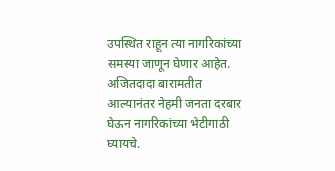उपस्थित राहून त्या नागरिकांच्या समस्या जाणून घेणार आहेत. अजितदादा बारामतीत आल्यानंतर नेहमी जनता दरबार घेऊन नागरिकांच्या भेटीगाठी घ्यायचे.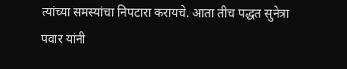त्यांच्या समस्यांचा निपटारा करायचे. आता तीच पद्धत सुनेत्रा पवार यांनी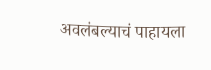अवलंबल्याचं पाहायला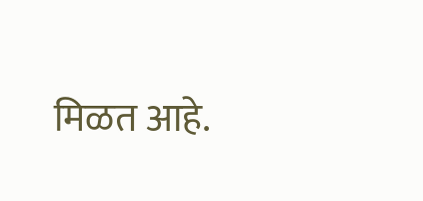मिळत आहे.